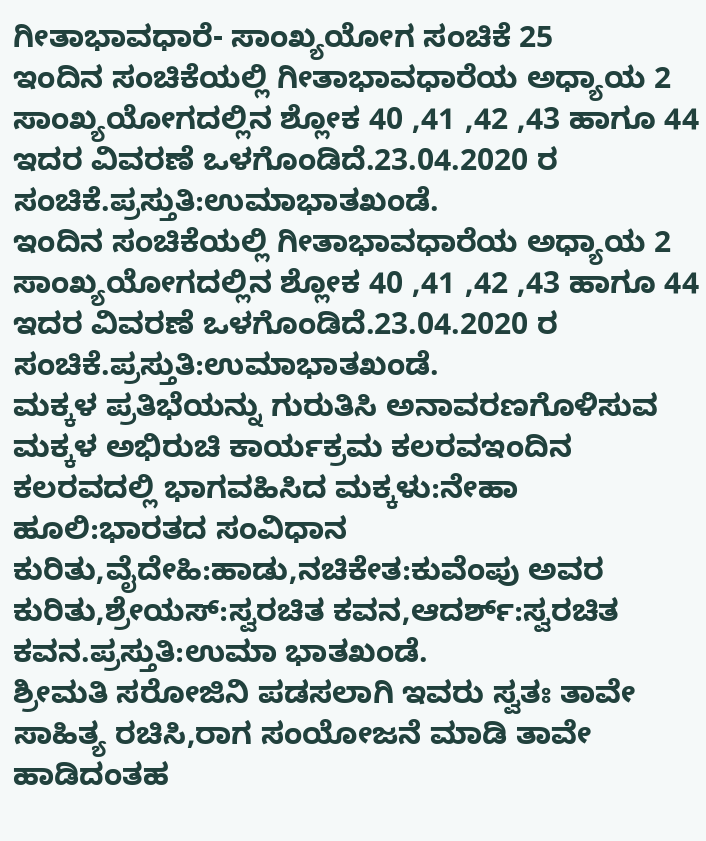ಗೀತಾಭಾವಧಾರೆ- ಸಾಂಖ್ಯಯೋಗ ಸಂಚಿಕೆ 25
ಇಂದಿನ ಸಂಚಿಕೆಯಲ್ಲಿ ಗೀತಾಭಾವಧಾರೆಯ ಅಧ್ಯಾಯ 2 ಸಾಂಖ್ಯಯೋಗದಲ್ಲಿನ ಶ್ಲೋಕ 40 ,41 ,42 ,43 ಹಾಗೂ 44 ಇದರ ವಿವರಣೆ ಒಳಗೊಂಡಿದೆ.23.04.2020 ರ ಸಂಚಿಕೆ.ಪ್ರಸ್ತುತಿ:ಉಮಾಭಾತಖಂಡೆ.
ಇಂದಿನ ಸಂಚಿಕೆಯಲ್ಲಿ ಗೀತಾಭಾವಧಾರೆಯ ಅಧ್ಯಾಯ 2 ಸಾಂಖ್ಯಯೋಗದಲ್ಲಿನ ಶ್ಲೋಕ 40 ,41 ,42 ,43 ಹಾಗೂ 44 ಇದರ ವಿವರಣೆ ಒಳಗೊಂಡಿದೆ.23.04.2020 ರ ಸಂಚಿಕೆ.ಪ್ರಸ್ತುತಿ:ಉಮಾಭಾತಖಂಡೆ.
ಮಕ್ಕಳ ಪ್ರತಿಭೆಯನ್ನು ಗುರುತಿಸಿ ಅನಾವರಣಗೊಳಿಸುವ ಮಕ್ಕಳ ಅಭಿರುಚಿ ಕಾರ್ಯಕ್ರಮ ಕಲರವಇಂದಿನ ಕಲರವದಲ್ಲಿ ಭಾಗವಹಿಸಿದ ಮಕ್ಕಳು:ನೇಹಾ ಹೂಲಿ:ಭಾರತದ ಸಂವಿಧಾನ ಕುರಿತು,ವೈದೇಹಿ:ಹಾಡು,ನಚಿಕೇತ:ಕುವೆಂಪು ಅವರ ಕುರಿತು,ಶ್ರೇಯಸ್:ಸ್ವರಚಿತ ಕವನ,ಆದರ್ಶ್:ಸ್ವರಚಿತ ಕವನ.ಪ್ರಸ್ತುತಿ:ಉಮಾ ಭಾತಖಂಡೆ.
ಶ್ರೀಮತಿ ಸರೋಜಿನಿ ಪಡಸಲಾಗಿ ಇವರು ಸ್ವತಃ ತಾವೇ ಸಾಹಿತ್ಯ ರಚಿಸಿ,ರಾಗ ಸಂಯೋಜನೆ ಮಾಡಿ ತಾವೇ ಹಾಡಿದಂತಹ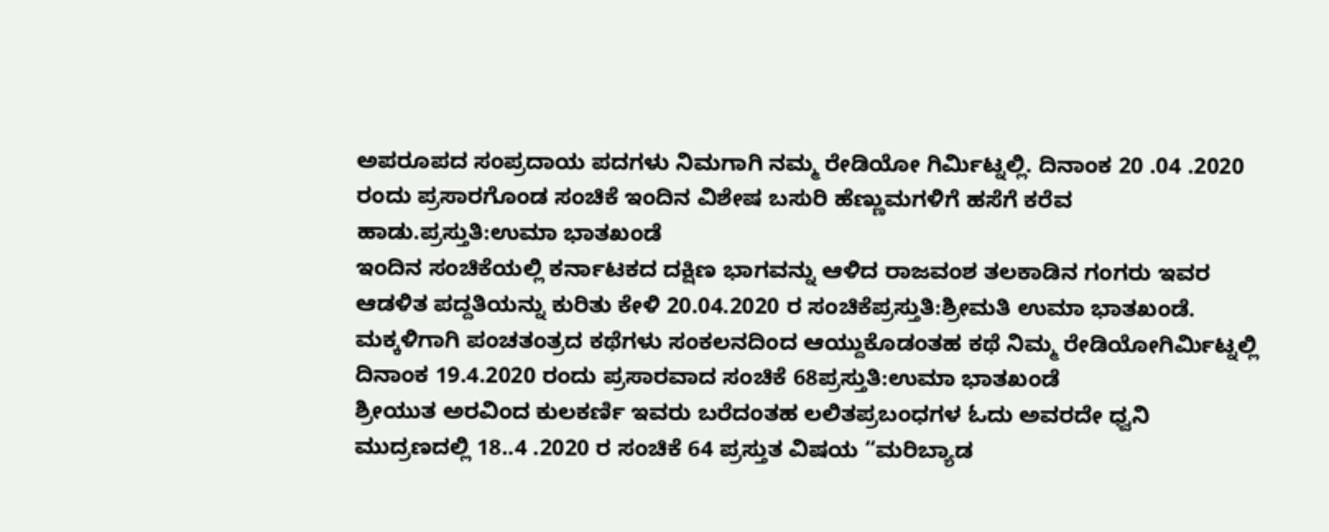ಅಪರೂಪದ ಸಂಪ್ರದಾಯ ಪದಗಳು ನಿಮಗಾಗಿ ನಮ್ಮ ರೇಡಿಯೋ ಗಿರ್ಮಿಟ್ನಲ್ಲಿ. ದಿನಾಂಕ 20 .04 .2020 ರಂದು ಪ್ರಸಾರಗೊಂಡ ಸಂಚಿಕೆ ಇಂದಿನ ವಿಶೇಷ ಬಸುರಿ ಹೆಣ್ಣುಮಗಳಿಗೆ ಹಸೆಗೆ ಕರೆವ ಹಾಡು.ಪ್ರಸ್ತುತಿ:ಉಮಾ ಭಾತಖಂಡೆ
ಇಂದಿನ ಸಂಚಿಕೆಯಲ್ಲಿ ಕರ್ನಾಟಕದ ದಕ್ಷಿಣ ಭಾಗವನ್ನು ಆಳಿದ ರಾಜವಂಶ ತಲಕಾಡಿನ ಗಂಗರು ಇವರ ಆಡಳಿತ ಪದ್ದತಿಯನ್ನು ಕುರಿತು ಕೇಳಿ 20.04.2020 ರ ಸಂಚಿಕೆಪ್ರಸ್ತುತಿ:ಶ್ರೀಮತಿ ಉಮಾ ಭಾತಖಂಡೆ.
ಮಕ್ಕಳಿಗಾಗಿ ಪಂಚತಂತ್ರದ ಕಥೆಗಳು ಸಂಕಲನದಿಂದ ಆಯ್ದುಕೊಡಂತಹ ಕಥೆ ನಿಮ್ಮ ರೇಡಿಯೋಗಿರ್ಮಿಟ್ನಲ್ಲಿ ದಿನಾಂಕ 19.4.2020 ರಂದು ಪ್ರಸಾರವಾದ ಸಂಚಿಕೆ 68ಪ್ರಸ್ತುತಿ:ಉಮಾ ಭಾತಖಂಡೆ
ಶ್ರೀಯುತ ಅರವಿಂದ ಕುಲಕರ್ಣಿ ಇವರು ಬರೆದಂತಹ ಲಲಿತಪ್ರಬಂಧಗಳ ಓದು ಅವರದೇ ಧ್ವನಿ ಮುದ್ರಣದಲ್ಲಿ 18..4 .2020 ರ ಸಂಚಿಕೆ 64 ಪ್ರಸ್ತುತ ವಿಷಯ “ಮರಿಬ್ಯಾಡ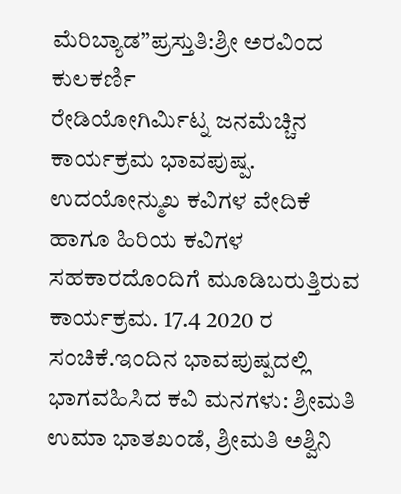ಮೆರಿಬ್ಯಾಡ”ಪ್ರಸ್ತುತಿ:ಶ್ರೀ ಅರವಿಂದ ಕುಲಕರ್ಣಿ
ರೇಡಿಯೋಗಿರ್ಮಿಟ್ನ ಜನಮೆಚ್ಚಿನ ಕಾರ್ಯಕ್ರಮ ಭಾವಪುಷ್ಪ. ಉದಯೋನ್ಮುಖ ಕವಿಗಳ ವೇದಿಕೆ ಹಾಗೂ ಹಿರಿಯ ಕವಿಗಳ ಸಹಕಾರದೊಂದಿಗೆ ಮೂಡಿಬರುತ್ತಿರುವ ಕಾರ್ಯಕ್ರಮ. 17.4 2020 ರ ಸಂಚಿಕೆ.ಇಂದಿನ ಭಾವಪುಷ್ಪದಲ್ಲಿ ಭಾಗವಹಿಸಿದ ಕವಿ ಮನಗಳು: ಶ್ರೀಮತಿ ಉಮಾ ಭಾತಖಂಡೆ, ಶ್ರೀಮತಿ ಅಶ್ವಿನಿ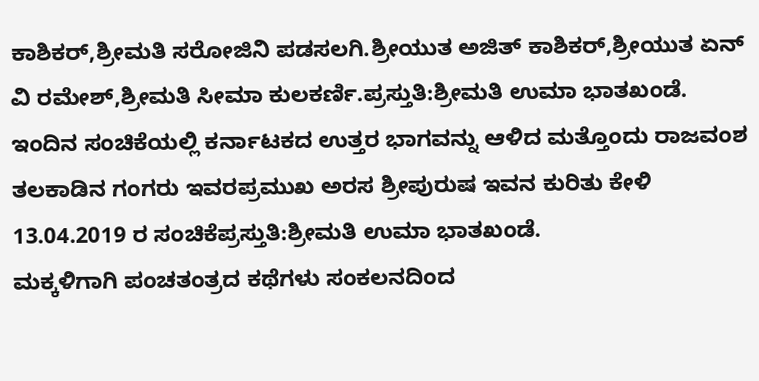ಕಾಶಿಕರ್,ಶ್ರೀಮತಿ ಸರೋಜಿನಿ ಪಡಸಲಗಿ.ಶ್ರೀಯುತ ಅಜಿತ್ ಕಾಶಿಕರ್,ಶ್ರೀಯುತ ಏನ್ ವಿ ರಮೇಶ್,ಶ್ರೀಮತಿ ಸೀಮಾ ಕುಲಕರ್ಣಿ.ಪ್ರಸ್ತುತಿ:ಶ್ರೀಮತಿ ಉಮಾ ಭಾತಖಂಡೆ.
ಇಂದಿನ ಸಂಚಿಕೆಯಲ್ಲಿ ಕರ್ನಾಟಕದ ಉತ್ತರ ಭಾಗವನ್ನು ಆಳಿದ ಮತ್ತೊಂದು ರಾಜವಂಶ ತಲಕಾಡಿನ ಗಂಗರು ಇವರಪ್ರಮುಖ ಅರಸ ಶ್ರೀಪುರುಷ ಇವನ ಕುರಿತು ಕೇಳಿ 13.04.2019 ರ ಸಂಚಿಕೆಪ್ರಸ್ತುತಿ:ಶ್ರೀಮತಿ ಉಮಾ ಭಾತಖಂಡೆ.
ಮಕ್ಕಳಿಗಾಗಿ ಪಂಚತಂತ್ರದ ಕಥೆಗಳು ಸಂಕಲನದಿಂದ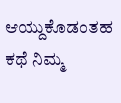ಆಯ್ದುಕೊಡಂತಹ ಕಥೆ ನಿಮ್ಮ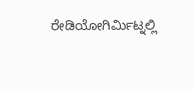ರೇಡಿಯೋಗಿರ್ಮಿಟ್ನಲ್ಲಿ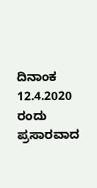ದಿನಾಂಕ 12.4.2020 ರಂದು ಪ್ರಸಾರವಾದ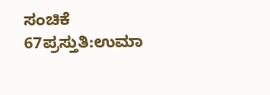ಸಂಚಿಕೆ 67ಪ್ರಸ್ತುತಿ:ಉಮಾ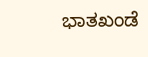ಭಾತಖಂಡೆ